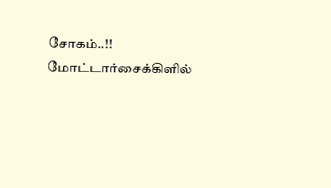சோகம்..!! மோட்டார்சைக்கிளில்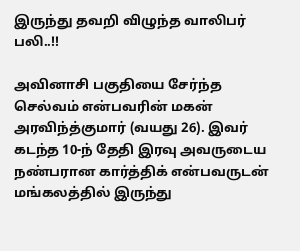இருந்து தவறி விழுந்த வாலிபர் பலி..!!

அவினாசி பகுதியை சேர்ந்த செல்வம் என்பவரின் மகன் அரவிந்த்குமார் (வயது 26). இவர் கடந்த 10-ந் தேதி இரவு அவருடைய நண்பரான கார்த்திக் என்பவருடன் மங்கலத்தில் இருந்து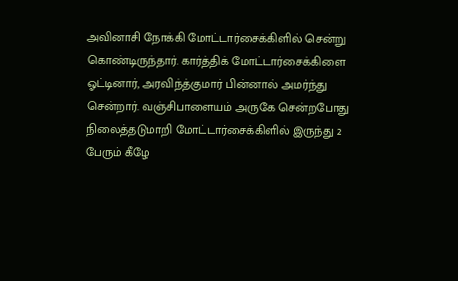அவினாசி நோக்கி மோட்டார்சைக்கிளில் சென்று கொண்டிருந்தார். கார்த்திக் மோட்டார்சைக்கிளை ஓட்டினார், அரவிந்த்குமார் பின்னால் அமர்ந்து சென்றார். வஞ்சிபாளையம் அருகே சென்றபோது நிலைத்தடுமாறி மோட்டார்சைக்கிளில் இருந்து 2 பேரும் கீழே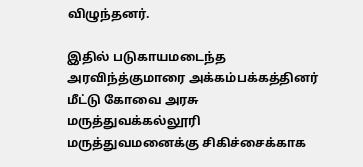விழுந்தனர்.

இதில் படுகாயமடைந்த அரவிந்த்குமாரை அக்கம்பக்கத்தினர் மீட்டு கோவை அரசு மருத்துவக்கல்லூரி மருத்துவமனைக்கு சிகிச்சைக்காக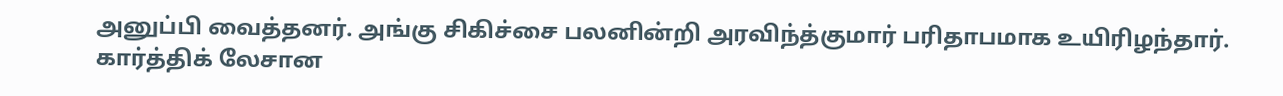அனுப்பி வைத்தனர். அங்கு சிகிச்சை பலனின்றி அரவிந்த்குமார் பரிதாபமாக உயிரிழந்தார். கார்த்திக் லேசான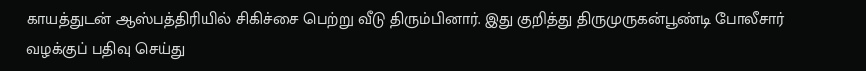காயத்துடன் ஆஸ்பத்திரியில் சிகிச்சை பெற்று வீடு திரும்பினார். இது குறித்து திருமுருகன்பூண்டி போலீசார் வழக்குப் பதிவு செய்து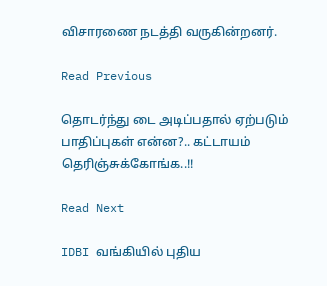விசாரணை நடத்தி வருகின்றனர்.

Read Previous

தொடர்ந்து டை அடிப்பதால் ஏற்படும் பாதிப்புகள் என்ன?.. கட்டாயம் தெரிஞ்சுக்கோங்க..!!

Read Next

IDBI வங்கியில் புதிய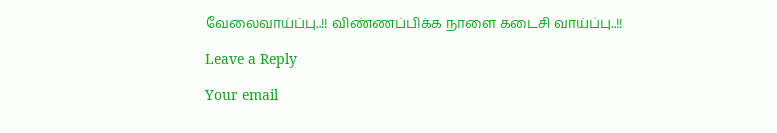வேலைவாய்ப்பு..!! விண்ணப்பிக்க நாளை கடைசி வாய்ப்பு..!!

Leave a Reply

Your email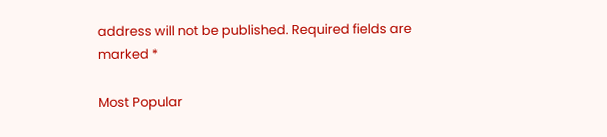address will not be published. Required fields are marked *

Most Popular